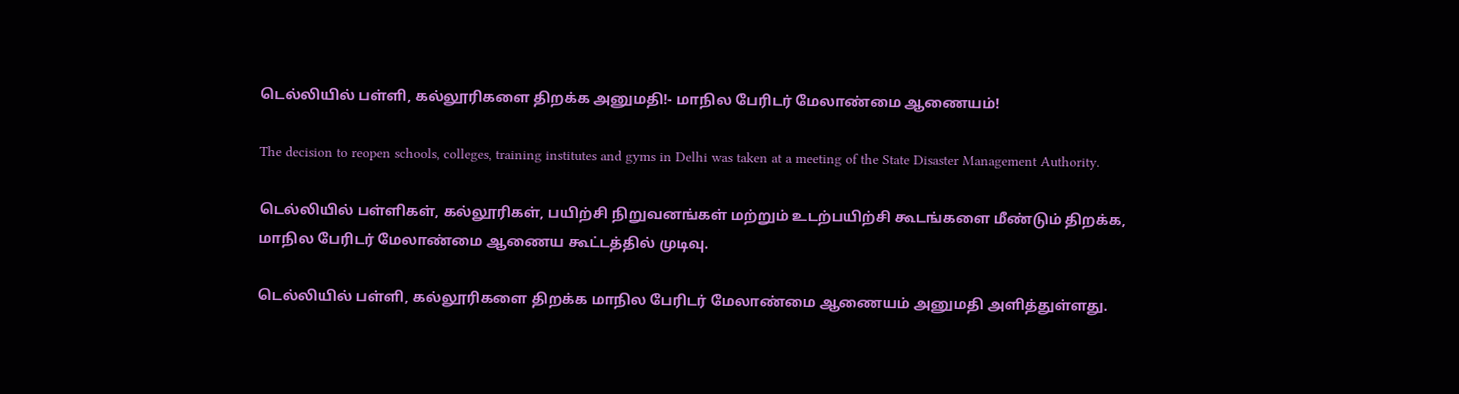டெல்லியில் பள்ளி, கல்லூரிகளை திறக்க அனுமதி!- மாநில பேரிடர் மேலாண்மை ஆணையம்!

The decision to reopen schools, colleges, training institutes and gyms in Delhi was taken at a meeting of the State Disaster Management Authority.

டெல்லியில் பள்ளிகள், கல்லூரிகள், பயிற்சி நிறுவனங்கள் மற்றும் உடற்பயிற்சி கூடங்களை மீண்டும் திறக்க, மாநில பேரிடர் மேலாண்மை ஆணைய கூட்டத்தில் முடிவு.

டெல்லியில் பள்ளி, கல்லூரிகளை திறக்க மாநில பேரிடர் மேலாண்மை ஆணையம் அனுமதி அளித்துள்ளது.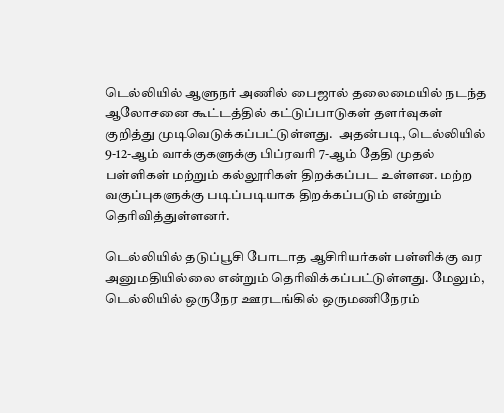டெல்லியில் ஆளுநர் அணில் பைஜால் தலைமையில் நடந்த ஆலோசனை கூட்டத்தில் கட்டுப்பாடுகள் தளர்வுகள் குறித்து முடிவெடுக்கப்பட்டுள்ளது.  அதன்படி, டெல்லியில் 9-12-ஆம் வாக்குகளுக்கு பிப்ரவரி 7-ஆம் தேதி முதல் பள்ளிகள் மற்றும் கல்லூரிகள் திறக்கப்பட உள்ளன. மற்ற வகுப்புகளுக்கு படிப்படியாக திறக்கப்படும் என்றும் தெரிவித்துள்ளனர்.

டெல்லியில் தடுப்பூசி போடாத ஆசிரியர்கள் பள்ளிக்கு வர அனுமதியில்லை என்றும் தெரிவிக்கப்பட்டுள்ளது. மேலும், டெல்லியில் ஒருநேர ஊரடங்கில் ஒருமணிநேரம்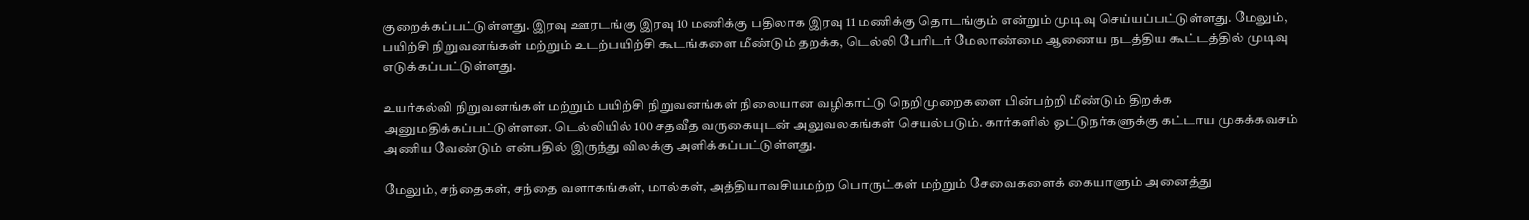குறைக்கப்பட்டுள்ளது. இரவு ஊரடங்கு இரவு 10 மணிக்கு பதிலாக இரவு 11 மணிக்கு தொடங்கும் என்றும் முடிவு செய்யப்பட்டுள்ளது. மேலும், பயிற்சி நிறுவனங்கள் மற்றும் உடற்பயிற்சி கூடங்களை மீண்டும் தறக்க, டெல்லி பேரிடர் மேலாண்மை ஆணைய நடத்திய கூட்டத்தில் முடிவு எடுக்கப்பட்டுள்ளது.

உயர்கல்வி நிறுவனங்கள் மற்றும் பயிற்சி நிறுவனங்கள் நிலையான வழிகாட்டு நெறிமுறைகளை பின்பற்றி மீண்டும் திறக்க அனுமதிக்கப்பட்டுள்ளன. டெல்லியில் 100 சதவீத வருகையுடன் அலுவலகங்கள் செயல்படும். கார்களில் ஓட்டுநர்களுக்கு கட்டாய முகக்கவசம் அணிய வேண்டும் என்பதில் இருந்து விலக்கு அளிக்கப்பட்டுள்ளது.

மேலும், சந்தைகள், சந்தை வளாகங்கள், மால்கள், அத்தியாவசியமற்ற பொருட்கள் மற்றும் சேவைகளைக் கையாளும் அனைத்து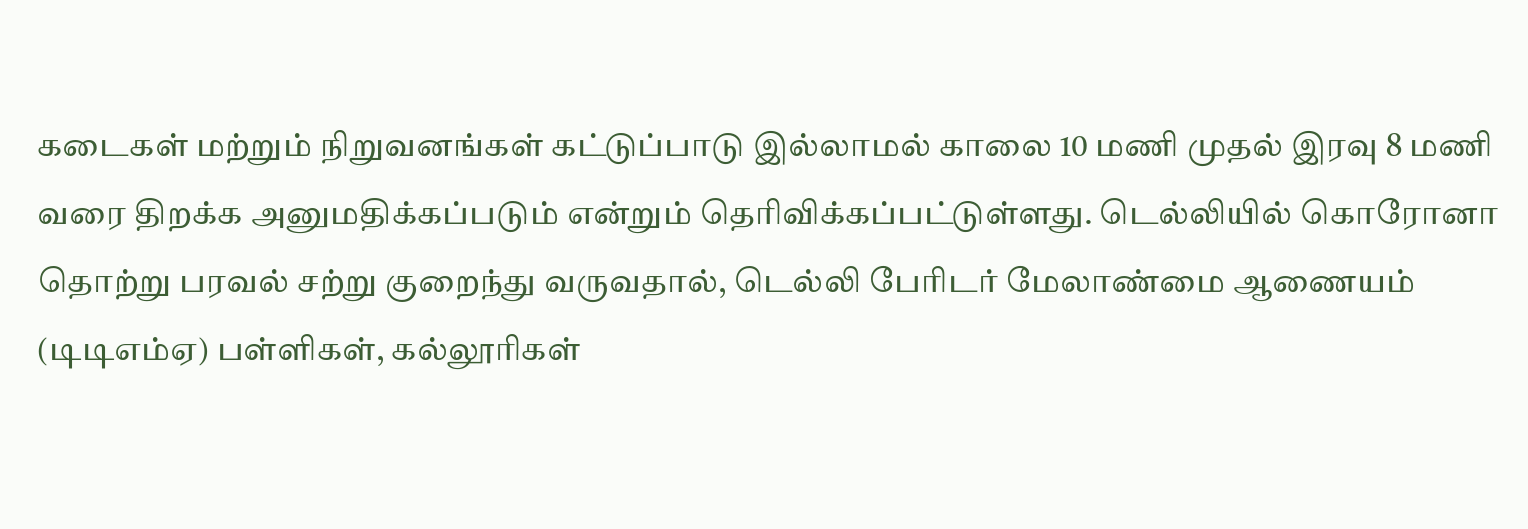கடைகள் மற்றும் நிறுவனங்கள் கட்டுப்பாடு இல்லாமல் காலை 10 மணி முதல் இரவு 8 மணி வரை திறக்க அனுமதிக்கப்படும் என்றும் தெரிவிக்கப்பட்டுள்ளது. டெல்லியில் கொரோனா தொற்று பரவல் சற்று குறைந்து வருவதால், டெல்லி பேரிடர் மேலாண்மை ஆணையம் (டிடிஎம்ஏ) பள்ளிகள், கல்லூரிகள்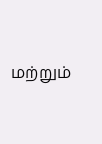மற்றும்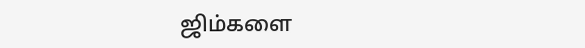ஜிம்களை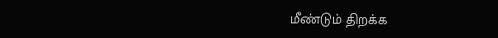மீண்டும் திறக்க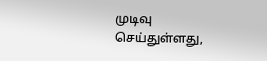முடிவு செய்துள்ளது,